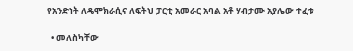የአንድነት ለዴሞክራሲና ለፍትህ ፓርቲ አመራር አባል አቶ ሃብታሙ አያሌው ተፈቱ

  • መለስካቸው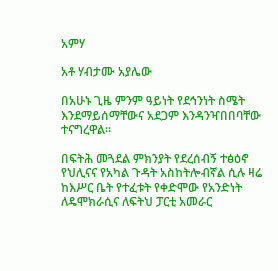አምሃ

አቶ ሃብታሙ አያሌው

በአሁኑ ጊዜ ምንም ዓይነት የደኅንነት ስሜት እንደማይሰማቸውና አደጋም እንዳንዣበበባቸው ተናግረዋል።

በፍትሕ መጓደል ምክንያት የደረሰብኝ ተፅዕኖ የህሊናና የአካል ጉዳት አስከትሎብኛል ሲሉ ዛሬ ከእሥር ቤት የተፈቱት የቀድሞው የአንድነት ለዴሞክራሲና ለፍትህ ፓርቲ አመራር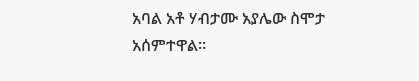አባል አቶ ሃብታሙ አያሌው ስሞታ አሰምተዋል።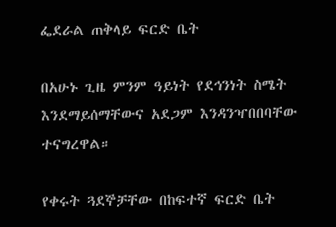ፌደራል ጠቅላይ ፍርድ ቤት

በአሁኑ ጊዜ ምንም ዓይነት የደኅንነት ስሜት እንደማይሰማቸውና አደጋም እንዳንዣበበባቸው ተናግረዋል።

የቀሩት ጓደኞቻቸው በከፍተኛ ፍርድ ቤት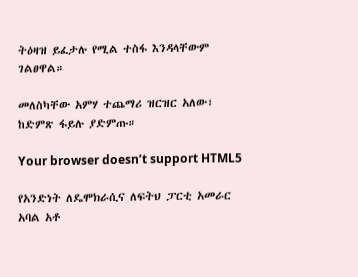ትዕዛዝ ይፈታሉ የሚል ተስፋ እንዳላቸውም ገልፀዋል።

መለስካቸው አምሃ ተጨማሪ ዝርዝር አለው፣ ከድምጽ ፋይሉ ያድምጡ።

Your browser doesn’t support HTML5

የአንድነት ለዴሞክራሲና ለፍትህ ፓርቲ አመራር አባል አቶ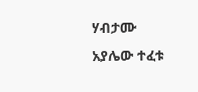ሃብታሙ አያሌው ተፈቱ